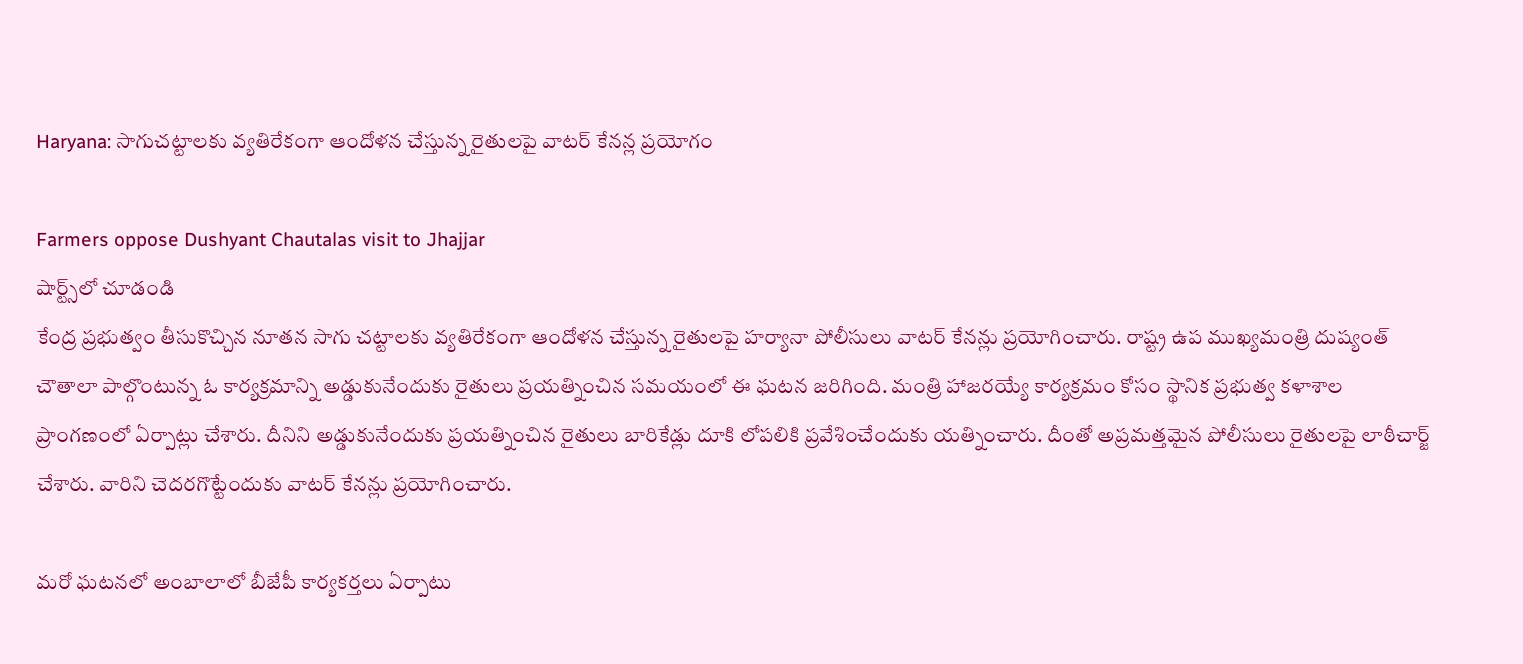Haryana: సాగుచట్టాలకు వ్యతిరేకంగా ఆందోళన చేస్తున్న రైతులపై వాటర్ కేనన్ల ప్రయోగం

Farmers oppose Dushyant Chautalas visit to Jhajjar
షార్ట్స్‌లో చూడండి
కేంద్ర ప్రభుత్వం తీసుకొచ్చిన నూతన సాగు చట్టాలకు వ్యతిరేకంగా ఆందోళన చేస్తున్న రైతులపై హర్యానా పోలీసులు వాటర్ కేనన్లు ప్రయోగించారు. రాష్ట్ర ఉప ముఖ్యమంత్రి దుష్యంత్ చౌతాలా పాల్గొంటున్న ఓ కార్యక్రమాన్ని అడ్డుకునేందుకు రైతులు ప్రయత్నించిన సమయంలో ఈ ఘటన జరిగింది. మంత్రి హాజరయ్యే కార్యక్రమం కోసం స్థానిక ప్రభుత్వ కళాశాల ప్రాంగణంలో ఏర్పాట్లు చేశారు. దీనిని అడ్డుకునేందుకు ప్రయత్నించిన రైతులు బారికేడ్లు దూకి లోపలికి ప్రవేశించేందుకు యత్నించారు. దీంతో అప్రమత్తమైన పోలీసులు రైతులపై లాఠీచార్జ్ చేశారు. వారిని చెదరగొట్టేందుకు వాటర్ కేనన్లు ప్రయోగించారు.

మరో ఘటనలో అంబాలాలో బీజేపీ కార్యకర్తలు ఏర్పాటు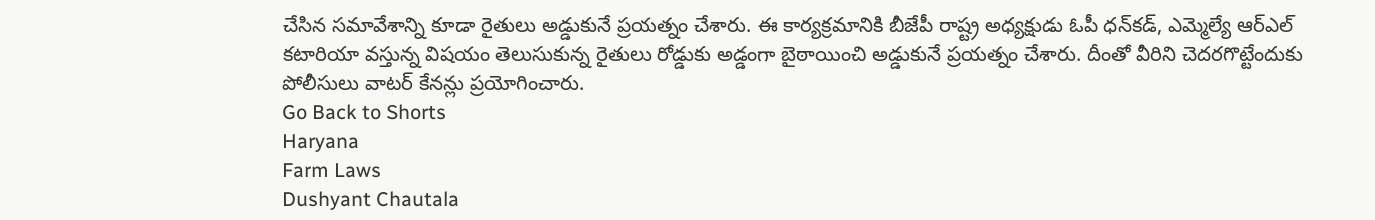చేసిన సమావేశాన్ని కూడా రైతులు అడ్డుకునే ప్రయత్నం చేశారు. ఈ కార్యక్రమానికి బీజేపీ రాష్ట్ర అధ్యక్షుడు ఓపీ ధన్‌కడ్, ఎమ్మెల్యే ఆర్ఎల్ కటారియా వస్తున్న విషయం తెలుసుకున్న రైతులు రోడ్డుకు అడ్డంగా బైఠాయించి అడ్డుకునే ప్రయత్నం చేశారు. దీంతో వీరిని చెదరగొట్టేందుకు పోలీసులు వాటర్ కేనన్లు ప్రయోగించారు.
Go Back to Shorts
Haryana
Farm Laws
Dushyant Chautala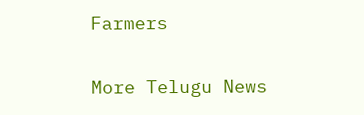Farmers

More Telugu News